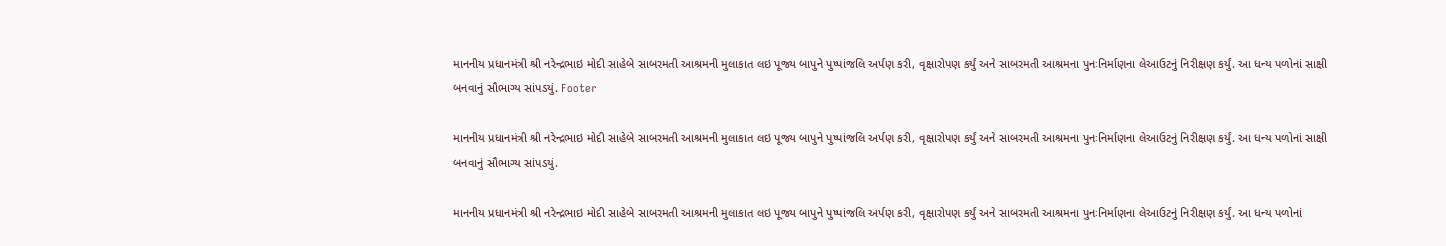માનનીય પ્રધાનમંત્રી શ્રી નરેન્દ્રભાઇ મોદી સાહેબે સાબરમતી આશ્રમની મુલાકાત લઇ પૂજ્ય બાપુને પુષ્પાંજલિ અર્પણ કરી, વૃક્ષારોપણ કર્યું અને સાબરમતી આશ્રમના પુનઃનિર્માણના લેઆઉટનું નિરીક્ષણ કર્યું. આ ધન્ય પળોનાં સાક્ષી બનવાનું સૌભાગ્ય સાંપડયું. Footer

માનનીય પ્રધાનમંત્રી શ્રી નરેન્દ્રભાઇ મોદી સાહેબે સાબરમતી આશ્રમની મુલાકાત લઇ પૂજ્ય બાપુને પુષ્પાંજલિ અર્પણ કરી, વૃક્ષારોપણ કર્યું અને સાબરમતી આશ્રમના પુનઃનિર્માણના લેઆઉટનું નિરીક્ષણ કર્યું. આ ધન્ય પળોનાં સાક્ષી બનવાનું સૌભાગ્ય સાંપડયું.

માનનીય પ્રધાનમંત્રી શ્રી નરેન્દ્રભાઇ મોદી સાહેબે સાબરમતી આશ્રમની મુલાકાત લઇ પૂજ્ય બાપુને પુષ્પાંજલિ અર્પણ કરી, વૃક્ષારોપણ કર્યું અને સાબરમતી આશ્રમના પુનઃનિર્માણના લેઆઉટનું નિરીક્ષણ કર્યું. આ ધન્ય પળોનાં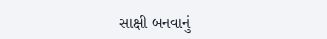સાક્ષી બનવાનું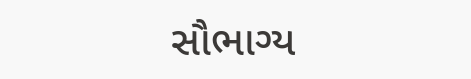સૌભાગ્ય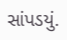સાંપડયું.